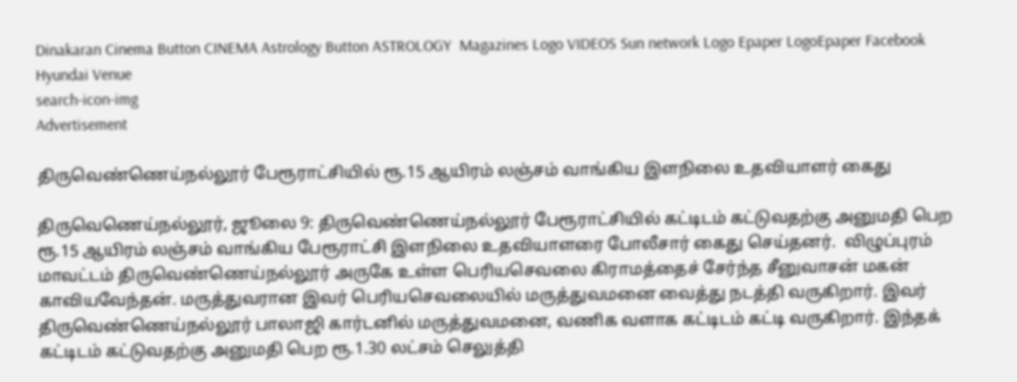Dinakaran Cinema Button CINEMA Astrology Button ASTROLOGY  Magazines Logo VIDEOS Sun network Logo Epaper LogoEpaper Facebook
Hyundai Venue
search-icon-img
Advertisement

திருவெண்ணெய்நல்லூர் பேரூராட்சியில் ரூ.15 ஆயிரம் லஞ்சம் வாங்கிய இளநிலை உதவியாளர் கைது

திருவெணெய்நல்லூர், ஜூலை 9: திருவெண்ணெய்நல்லூர் பேரூராட்சியில் கட்டிடம் கட்டுவதற்கு அனுமதி பெற ரூ.15 ஆயிரம் லஞ்சம் வாங்கிய பேரூராட்சி இளநிலை உதவியாளரை போலீசார் கைது செய்தனர்.  விழுப்புரம் மாவட்டம் திருவெண்ணெய்நல்லூர் அருகே உள்ள பெரியசெவலை கிராமத்தைச் சேர்ந்த சீனுவாசன் மகன் காவியவேந்தன். மருத்துவரான இவர் பெரியசெவலையில் மருத்துவமனை வைத்து நடத்தி வருகிறார். இவர் திருவெண்ணெய்நல்லூர் பாலாஜி கார்டனில் மருத்துவமனை, வணிக வளாக கட்டிடம் கட்டி வருகிறார். இந்தக் கட்டிடம் கட்டுவதற்கு அனுமதி பெற ரூ.1.30 லட்சம் செலுத்தி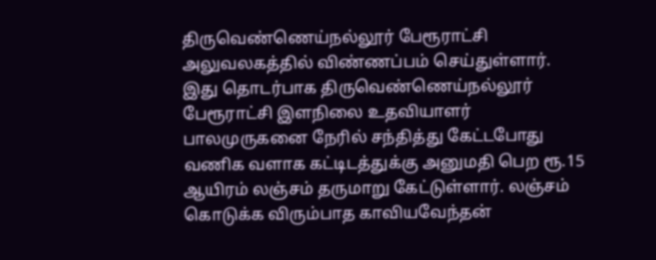திருவெண்ணெய்நல்லூர் பேரூராட்சி அலுவலகத்தில் விண்ணப்பம் செய்துள்ளார். இது தொடர்பாக திருவெண்ணெய்நல்லூர் பேரூராட்சி இளநிலை உதவியாளர் பாலமுருகனை நேரில் சந்தித்து கேட்டபோது வணிக வளாக கட்டிடத்துக்கு அனுமதி பெற ரூ.15 ஆயிரம் லஞ்சம் தருமாறு கேட்டுள்ளார். லஞ்சம் கொடுக்க விரும்பாத காவியவேந்தன்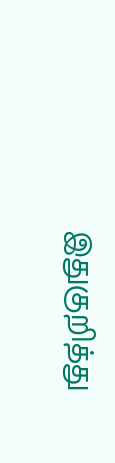இதுகுறித்து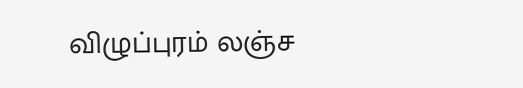விழுப்புரம் லஞ்ச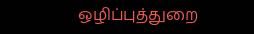ஒழிப்புத்துறை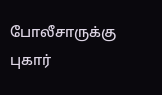போலீசாருக்கு புகார்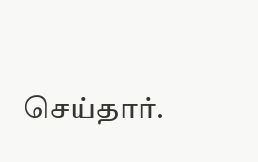செய்தார்.